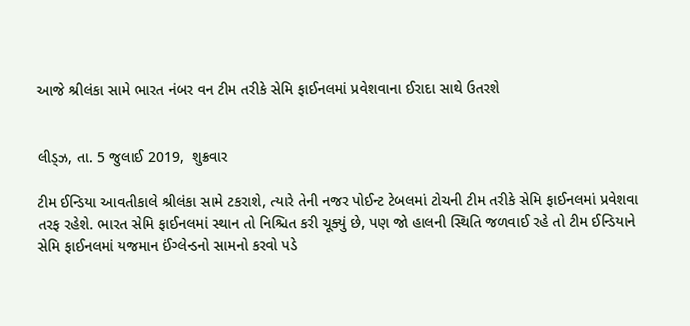આજે શ્રીલંકા સામે ભારત નંબર વન ટીમ તરીકે સેમિ ફાઈનલમાં પ્રવેશવાના ઈરાદા સાથે ઉતરશે


લીડ્ઝ, તા. 5 જુલાઈ 2019,  શુક્રવાર

ટીમ ઈન્ડિયા આવતીકાલે શ્રીલંકા સામે ટકરાશે, ત્યારે તેની નજર પોઈન્ટ ટેબલમાં ટોચની ટીમ તરીકે સેમિ ફાઈનલમાં પ્રવેશવા તરફ રહેશે. ભારત સેમિ ફાઈનલમાં સ્થાન તો નિશ્ચિત કરી ચૂક્યું છે, પણ જો હાલની સ્થિતિ જળવાઈ રહે તો ટીમ ઈન્ડિયાને સેમિ ફાઈનલમાં યજમાન ઈંગ્લેન્ડનો સામનો કરવો પડે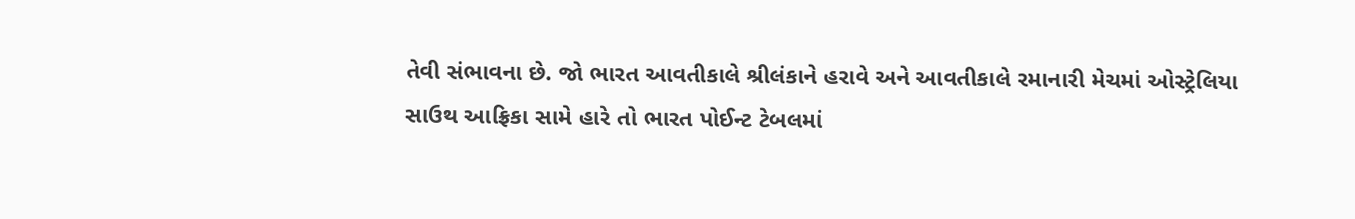તેવી સંભાવના છે. જો ભારત આવતીકાલે શ્રીલંકાને હરાવે અને આવતીકાલે રમાનારી મેચમાં ઓસ્ટ્રેલિયા સાઉથ આફ્રિકા સામે હારે તો ભારત પોઈન્ટ ટેબલમાં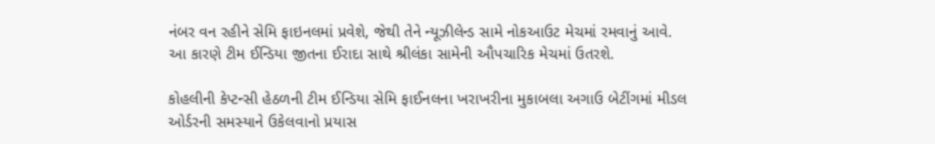નંબર વન રહીને સેમિ ફાઇનલમાં પ્રવેશે, જેથી તેને ન્યૂઝીલેન્ડ સામે નોકઆઉટ મેચમાં રમવાનું આવે. આ કારણે ટીમ ઈન્ડિયા જીતના ઈરાદા સાથે શ્રીલંકા સામેની ઔપચારિક મેચમાં ઉતરશે.

કોહલીની કેપ્ટન્સી હેઠળની ટીમ ઈન્ડિયા સેમિ ફાઈનલના ખરાખરીના મુકાબલા અગાઉ બેટીંગમાં મીડલ ઓર્ડરની સમસ્યાને ઉકેલવાનો પ્રયાસ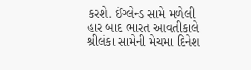કરશે. ઈંગ્લેન્ડ સામે મળેલી હાર બાદ ભારત આવતીકાલે શ્રીલંકા સામેની મેચમા દિનેશ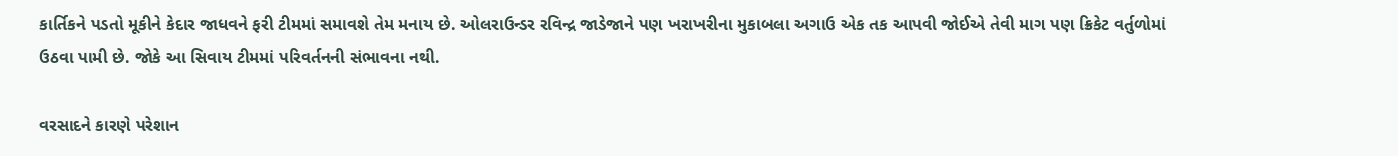કાર્તિકને પડતો મૂકીને કેદાર જાધવને ફરી ટીમમાં સમાવશે તેમ મનાય છે. ઓલરાઉન્ડર રવિન્દ્ર જાડેજાને પણ ખરાખરીના મુકાબલા અગાઉ એક તક આપવી જોઈએ તેવી માગ પણ ક્રિકેટ વર્તુળોમાં ઉઠવા પામી છે. જોકે આ સિવાય ટીમમાં પરિવર્તનની સંભાવના નથી.

વરસાદને કારણે પરેશાન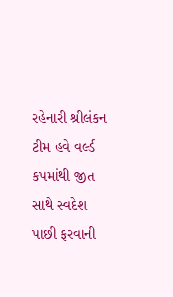રહેનારી શ્રીલંકન ટીમ હવે વર્લ્ડ કપમાંથી જીત સાથે સ્વદેશ પાછી ફરવાની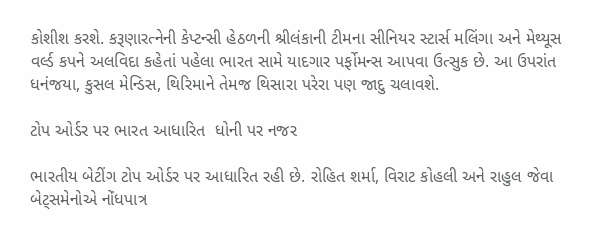કોશીશ કરશે. કરૂણારત્નેની કેપ્ટન્સી હેઠળની શ્રીલંકાની ટીમના સીનિયર સ્ટાર્સ મલિંગા અને મેથ્યૂસ વર્લ્ડ કપને અલવિદા કહેતાં પહેલા ભારત સામે યાદગાર પર્ફોમન્સ આપવા ઉત્સુક છે. આ ઉપરાંત ધનંજયા, કુસલ મેન્ડિસ, થિરિમાને તેમજ થિસારા પરેરા પણ જાદુ ચલાવશે.

ટોપ ઓર્ડર પર ભારત આધારિત  ધોની પર નજર

ભારતીય બેટીંગ ટોપ ઓર્ડર પર આધારિત રહી છે. રોહિત શર્મા, વિરાટ કોહલી અને રાહુલ જેવા બેટ્સમેનોએ નોંધપાત્ર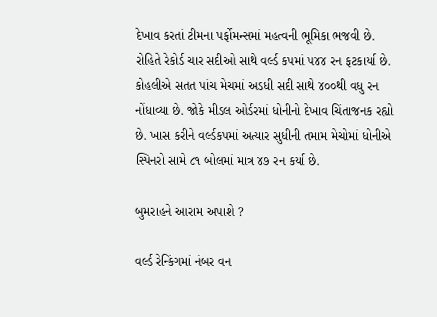દેખાવ કરતાં ટીમના પર્ફોમન્સમાં મહત્વની ભૂમિકા ભજવી છે. રોહિતે રેકોર્ડ ચાર સદીઓ સાથે વર્લ્ડ કપમાં ૫૪૪ રન ફટકાર્યા છે. કોહલીએ સતત પાંચ મેચમાં અડધી સદી સાથે ૪૦૦થી વધુ રન નોંધાવ્યા છે. જોકે મીડલ ઓર્ડરમાં ધોનીનો દેખાવ ચિંતાજનક રહ્યો છે. ખાસ કરીને વર્લ્ડકપમાં અત્યાર સુધીની તમામ મેચોમાં ધોનીએ સ્પિનરો સામે ૮૧ બોલમાં માત્ર ૪૭ રન કર્યા છે.

બુમરાહને આરામ અપાશે ?

વર્લ્ડ રેન્કિંગમાં નંબર વન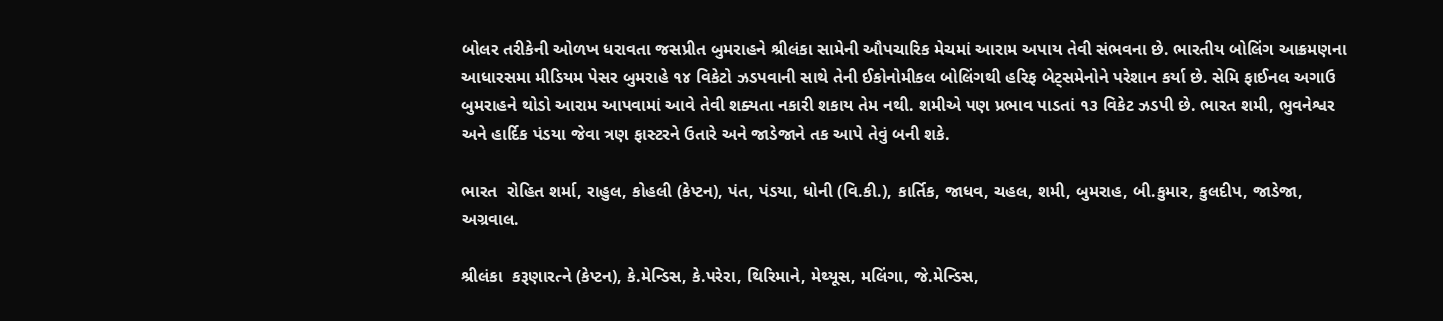બોલર તરીકેની ઓળખ ધરાવતા જસપ્રીત બુમરાહને શ્રીલંકા સામેની ઔપચારિક મેચમાં આરામ અપાય તેવી સંભવના છે. ભારતીય બોલિંગ આક્રમણના આધારસમા મીડિયમ પેસર બુમરાહે ૧૪ વિકેટો ઝડપવાની સાથે તેની ઈકોનોમીકલ બોલિંગથી હરિફ બેટ્સમેનોને પરેશાન કર્યા છે. સેમિ ફાઈનલ અગાઉ બુમરાહને થોડો આરામ આપવામાં આવે તેવી શક્યતા નકારી શકાય તેમ નથી. શમીએ પણ પ્રભાવ પાડતાં ૧૩ વિકેટ ઝડપી છે. ભારત શમી, ભુવનેશ્વર અને હાર્દિક પંડયા જેવા ત્રણ ફાસ્ટરને ઉતારે અને જાડેજાને તક આપે તેવું બની શકે.

ભારત  રોહિત શર્મા, રાહુલ, કોહલી (કેપ્ટન), પંત, પંડયા, ધોની (વિ.કી.), કાર્તિક, જાધવ, ચહલ, શમી, બુમરાહ, બી.કુમાર, કુલદીપ, જાડેજા, અગ્રવાલ.

શ્રીલંકા  કરૂણારત્ને (કેપ્ટન), કે.મેન્ડિસ, કે.પરેરા, થિરિમાને, મેથ્યૂસ, મલિંગા, જે.મેન્ડિસ,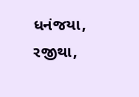ધનંજયા, રજીથા,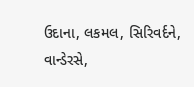ઉદાના, લકમલ, સિરિવર્દને, વાન્ડેરસે,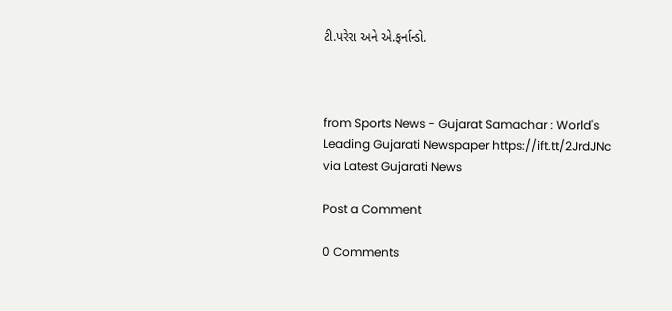ટી.પરેરા અને એ.ફર્નાન્ડો.



from Sports News - Gujarat Samachar : World's Leading Gujarati Newspaper https://ift.tt/2JrdJNc
via Latest Gujarati News

Post a Comment

0 Comments